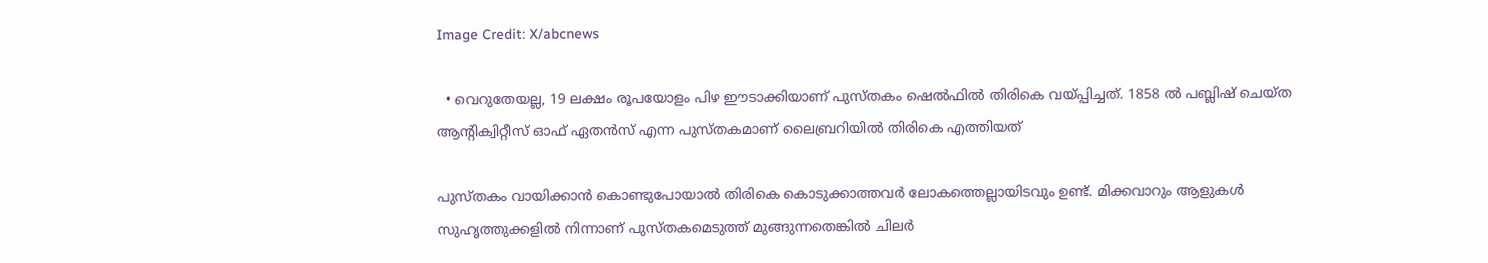Image Credit: X/abcnews

  • വെറുതേയല്ല, 19 ലക്ഷം രൂപയോളം പിഴ ഈടാക്കിയാണ് പുസ്തകം ഷെല്‍ഫില്‍ തിരികെ വയ്പ്പിച്ചത്. 1858 ല്‍ പബ്ലിഷ് ചെയ്ത ആന്‍റിക്വിറ്റീസ് ഓഫ് ഏതന്‍സ് എന്ന പുസ്തകമാണ് ലൈബ്രറിയില്‍ തിരികെ എത്തിയത്

പുസ്തകം വായിക്കാന്‍ കൊണ്ടുപോയാല്‍ തിരികെ കൊടുക്കാത്തവര്‍ ലോകത്തെല്ലായിടവും ഉണ്ട്. മിക്കവാറും ആളുകള്‍ സുഹൃത്തുക്കളില്‍ നിന്നാണ് പുസ്തകമെടുത്ത് മുങ്ങുന്നതെങ്കില്‍ ചിലര്‍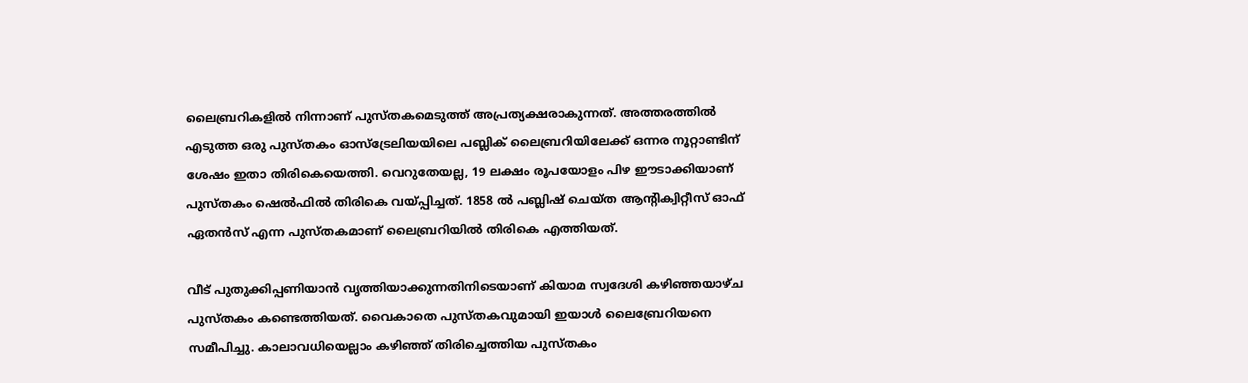ലൈബ്രറികളില്‍ നിന്നാണ് പുസ്തകമെടുത്ത് അപ്രത്യക്ഷരാകുന്നത്. അത്തരത്തില്‍ എടുത്ത ഒരു പുസ്തകം ഓസ്ട്രേലിയയിലെ പബ്ലിക് ലൈബ്രറിയിലേക്ക് ഒന്നര നൂറ്റാണ്ടിന് ശേഷം ഇതാ തിരികെയെത്തി. വെറുതേയല്ല, 19 ലക്ഷം രൂപയോളം പിഴ ഈടാക്കിയാണ് പുസ്തകം ഷെല്‍ഫില്‍ തിരികെ വയ്പ്പിച്ചത്. 1858 ല്‍ പബ്ലിഷ് ചെയ്ത ആന്‍റിക്വിറ്റീസ് ഓഫ് ഏതന്‍സ് എന്ന പുസ്തകമാണ് ലൈബ്രറിയില്‍ തിരികെ എത്തിയത്.

വീട് പുതുക്കിപ്പണിയാന്‍ വൃത്തിയാക്കുന്നതിനിടെയാണ് കിയാമ സ്വദേശി കഴിഞ്ഞയാഴ്ച പുസ്തകം കണ്ടെത്തിയത്. വൈകാതെ പുസ്തകവുമായി ഇയാള്‍ ലൈബ്രേറിയനെ സമീപിച്ചു. കാലാവധിയെല്ലാം കഴിഞ്ഞ് തിരിച്ചെത്തിയ പുസ്തകം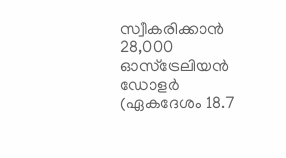സ്വീകരിക്കാന്‍ 28,000 ഓസ്ട്രേലിയന്‍ ഡോളര്‍ (ഏകദേശം 18.7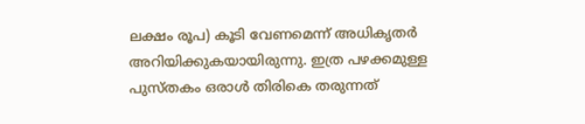ലക്ഷം രൂപ) കൂടി വേണമെന്ന് അധികൃതര്‍ അറിയിക്കുകയായിരുന്നു. ഇത്ര പഴക്കമുള്ള പുസ്തകം ഒരാള്‍ തിരികെ തരുന്നത്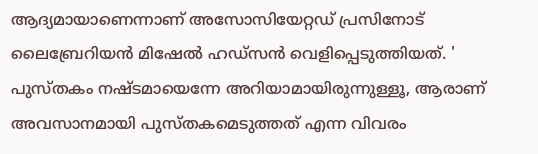ആദ്യമായാണെന്നാണ് അസോസിയേറ്റഡ് പ്രസിനോട് ലൈബ്രേറിയന്‍ മിഷേല്‍ ഹഡ്സന്‍ വെളിപ്പെടുത്തിയത്. ' പുസ്തകം നഷ്ടമായെന്നേ അറിയാമായിരുന്നുള്ളൂ, ആരാണ് അവസാനമായി പുസ്തകമെടുത്തത് എന്ന വിവരം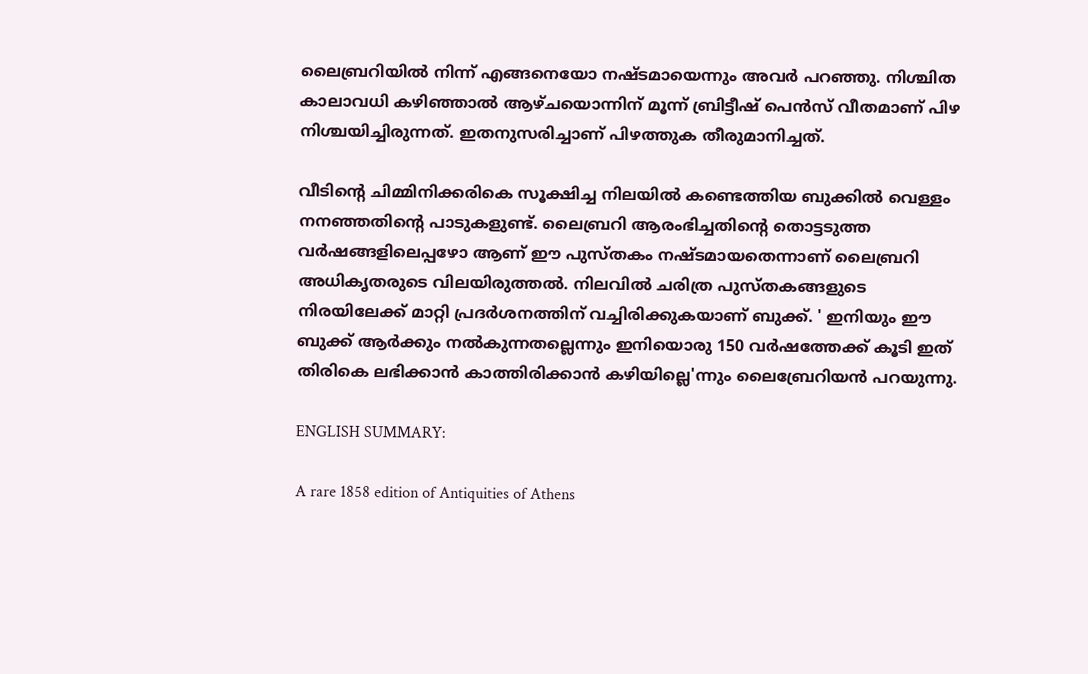ലൈബ്രറിയില്‍ നിന്ന് എങ്ങനെയോ നഷ്ടമായെന്നും അവര്‍ പറഞ്ഞു. നിശ്ചിത കാലാവധി കഴിഞ്ഞാല്‍ ആഴ്ചയൊന്നിന് മൂന്ന് ബ്രിട്ടീഷ് പെന്‍സ് വീതമാണ് പിഴ നിശ്ചയിച്ചിരുന്നത്. ഇതനുസരിച്ചാണ് പിഴത്തുക തീരുമാനിച്ചത്.

വീടിന്‍റെ ചിമ്മിനിക്കരികെ സൂക്ഷിച്ച നിലയില്‍ കണ്ടെത്തിയ ബുക്കില്‍ വെള്ളം നനഞ്ഞതിന്‍റെ പാടുകളുണ്ട്. ലൈബ്രറി ആരംഭിച്ചതിന്‍റെ തൊട്ടടുത്ത വര്‍ഷങ്ങളിലെപ്പഴോ ആണ് ഈ പുസ്തകം നഷ്ടമായതെന്നാണ് ലൈബ്രറി അധികൃതരുടെ വിലയിരുത്തല്‍. നിലവില്‍ ചരിത്ര പുസ്തകങ്ങളുടെ  നിരയിലേക്ക് മാറ്റി പ്രദര്‍ശനത്തിന് വച്ചിരിക്കുകയാണ് ബുക്ക്. ' ഇനിയും ഈ ബുക്ക് ആര്‍ക്കും നല്‍കുന്നതല്ലെന്നും ഇനിയൊരു 150 വര്‍ഷത്തേക്ക് കൂടി ഇത് തിരികെ ലഭിക്കാന്‍ കാത്തിരിക്കാന്‍ കഴിയില്ലെ'ന്നും ലൈബ്രേറിയന്‍ പറയുന്നു.

ENGLISH SUMMARY:

A rare 1858 edition of Antiquities of Athens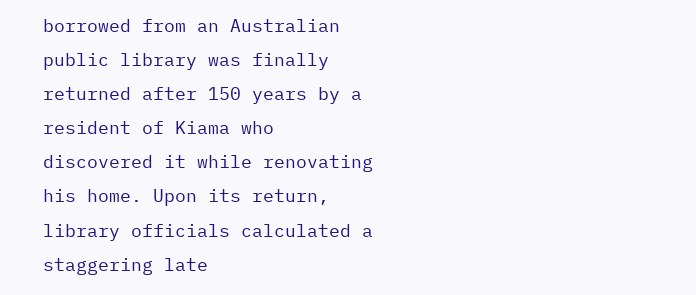borrowed from an Australian public library was finally returned after 150 years by a resident of Kiama who discovered it while renovating his home. Upon its return, library officials calculated a staggering late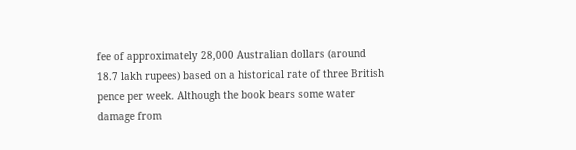fee of approximately 28,000 Australian dollars (around 18.7 lakh rupees) based on a historical rate of three British pence per week. Although the book bears some water damage from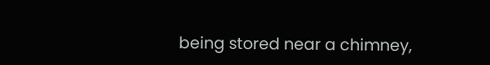being stored near a chimney,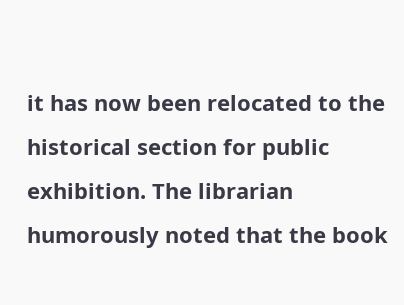it has now been relocated to the historical section for public exhibition. The librarian humorously noted that the book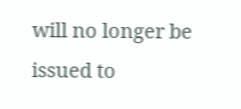will no longer be issued to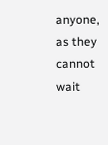anyone, as they cannot wait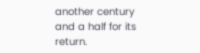another century and a half for its return.